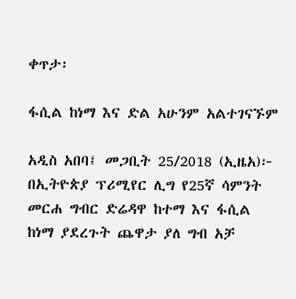ቀጥታ፡

ፋሲል ከነማ እና ድል አሁንም አልተገናኙም

አዲስ አበባ፤ መጋቢት 25/2018 (ኢዜአ)፦ በኢትዮጵያ ፕሪሚየር ሊግ የ25ኛ ሳምንት መርሐ ግብር ድሬዳዋ ከተማ እና ፋሲል ከነማ ያደረጉት ጨዋታ ያለ ግብ አቻ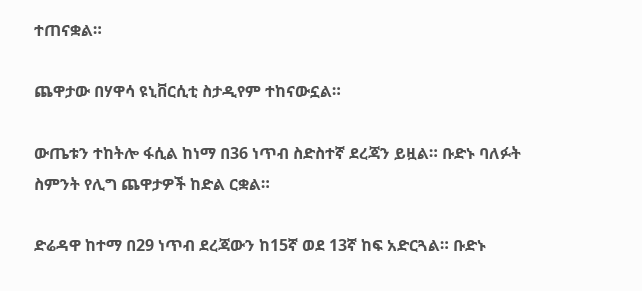ተጠናቋል።

ጨዋታው በሃዋሳ ዩኒቨርሲቲ ስታዲየም ተከናውኗል።

ውጤቱን ተከትሎ ፋሲል ከነማ በ36 ነጥብ ስድስተኛ ደረጃን ይዟል። ቡድኑ ባለፉት ስምንት የሊግ ጨዋታዎች ከድል ርቋል።

ድሬዳዋ ከተማ በ29 ነጥብ ደረጃውን ከ15ኛ ወደ 13ኛ ከፍ አድርጓል። ቡድኑ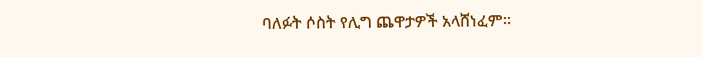ባለፉት ሶስት የሊግ ጨዋታዎች አላሸነፈም።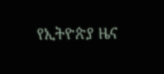የኢትዮጵያ ዜና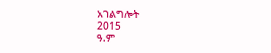አገልግሎት
2015
ዓ.ም